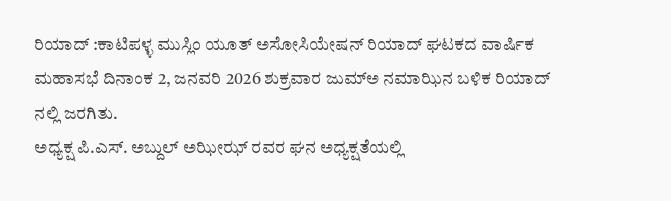ರಿಯಾದ್ :ಕಾಟಿಪಳ್ಳ ಮುಸ್ಲಿಂ ಯೂತ್ ಅಸೋಸಿಯೇಷನ್ ರಿಯಾದ್ ಘಟಕದ ವಾರ್ಷಿಕ ಮಹಾಸಭೆ ದಿನಾಂಕ 2, ಜನವರಿ 2026 ಶುಕ್ರವಾರ ಜುಮ್ಅ ನಮಾಝಿನ ಬಳಿಕ ರಿಯಾದ್ ನಲ್ಲಿ ಜರಗಿತು.
ಅಧ್ಯಕ್ಷ ಪಿ.ಎಸ್. ಅಬ್ದುಲ್ ಅಝೀಝ್ ರವರ ಘನ ಅಧ್ಯಕ್ಷತೆಯಲ್ಲಿ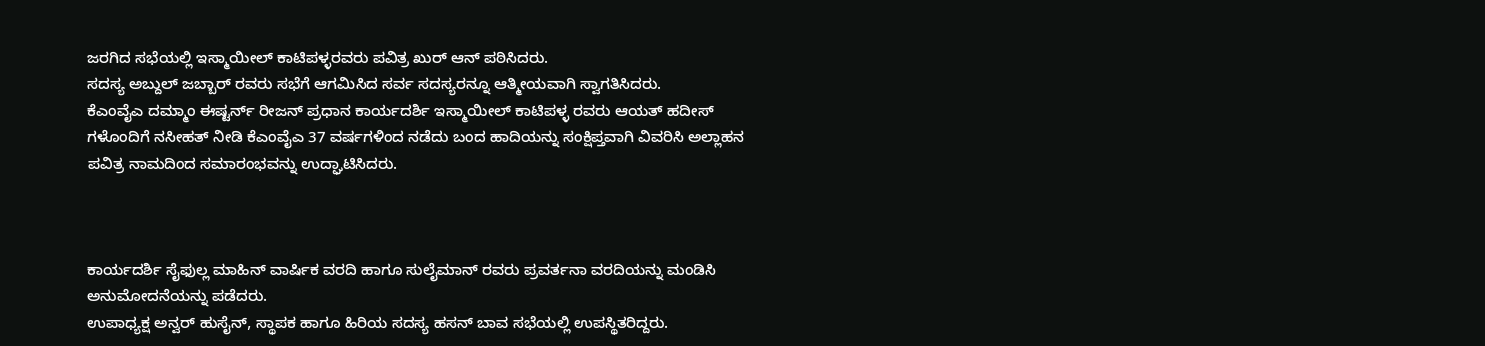ಜರಗಿದ ಸಭೆಯಲ್ಲಿ ಇಸ್ಮಾಯೀಲ್ ಕಾಟಿಪಳ್ಳರವರು ಪವಿತ್ರ ಖುರ್ ಆನ್ ಪಠಿಸಿದರು.
ಸದಸ್ಯ ಅಬ್ದುಲ್ ಜಬ್ಬಾರ್ ರವರು ಸಭೆಗೆ ಆಗಮಿಸಿದ ಸರ್ವ ಸದಸ್ಯರನ್ನೂ ಆತ್ಮೀಯವಾಗಿ ಸ್ವಾಗತಿಸಿದರು.
ಕೆಎಂವೈಎ ದಮ್ಮಾಂ ಈಷ್ಟರ್ನ್ ರೀಜನ್ ಪ್ರಧಾನ ಕಾರ್ಯದರ್ಶಿ ಇಸ್ಮಾಯೀಲ್ ಕಾಟಿಪಳ್ಳ ರವರು ಆಯತ್ ಹದೀಸ್ ಗಳೊಂದಿಗೆ ನಸೀಹತ್ ನೀಡಿ ಕೆಎಂವೈಎ 37 ವರ್ಷಗಳಿಂದ ನಡೆದು ಬಂದ ಹಾದಿಯನ್ನು ಸಂಕ್ಷಿಪ್ತವಾಗಿ ವಿವರಿಸಿ ಅಲ್ಲಾಹನ ಪವಿತ್ರ ನಾಮದಿಂದ ಸಮಾರಂಭವನ್ನು ಉದ್ಘಾಟಿಸಿದರು.



ಕಾರ್ಯದರ್ಶಿ ಸೈಫುಲ್ಲ ಮಾಹಿನ್ ವಾರ್ಷಿಕ ವರದಿ ಹಾಗೂ ಸುಲೈಮಾನ್ ರವರು ಪ್ರವರ್ತನಾ ವರದಿಯನ್ನು ಮಂಡಿಸಿ ಅನುಮೋದನೆಯನ್ನು ಪಡೆದರು.
ಉಪಾಧ್ಯಕ್ಷ ಅನ್ವರ್ ಹುಸೈನ್, ಸ್ಥಾಪಕ ಹಾಗೂ ಹಿರಿಯ ಸದಸ್ಯ ಹಸನ್ ಬಾವ ಸಭೆಯಲ್ಲಿ ಉಪಸ್ಥಿತರಿದ್ದರು.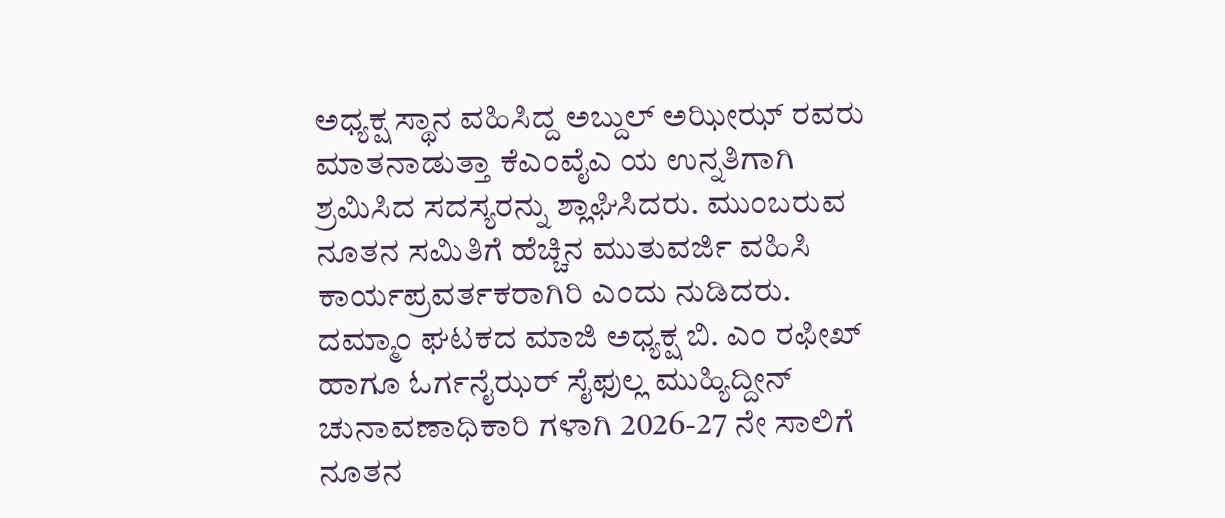ಅಧ್ಯಕ್ಷ ಸ್ಥಾನ ವಹಿಸಿದ್ದ ಅಬ್ದುಲ್ ಅಝೀಝ್ ರವರು ಮಾತನಾಡುತ್ತಾ ಕೆಎಂವೈಎ ಯ ಉನ್ನತಿಗಾಗಿ ಶ್ರಮಿಸಿದ ಸದಸ್ಯರನ್ನು ಶ್ಲಾಘಿಸಿದರು. ಮುಂಬರುವ ನೂತನ ಸಮಿತಿಗೆ ಹೆಚ್ಚಿನ ಮುತುವರ್ಜಿ ವಹಿಸಿ ಕಾರ್ಯಪ್ರವರ್ತಕರಾಗಿರಿ ಎಂದು ನುಡಿದರು.
ದಮ್ಮಾಂ ಘಟಕದ ಮಾಜಿ ಅಧ್ಯಕ್ಷ ಬಿ. ಎಂ ರಫೀಖ್ ಹಾಗೂ ಓರ್ಗನೈಝರ್ ಸೈಫುಲ್ಲ ಮುಹ್ಯಿದ್ದೀನ್ ಚುನಾವಣಾಧಿಕಾರಿ ಗಳಾಗಿ 2026-27 ನೇ ಸಾಲಿಗೆ ನೂತನ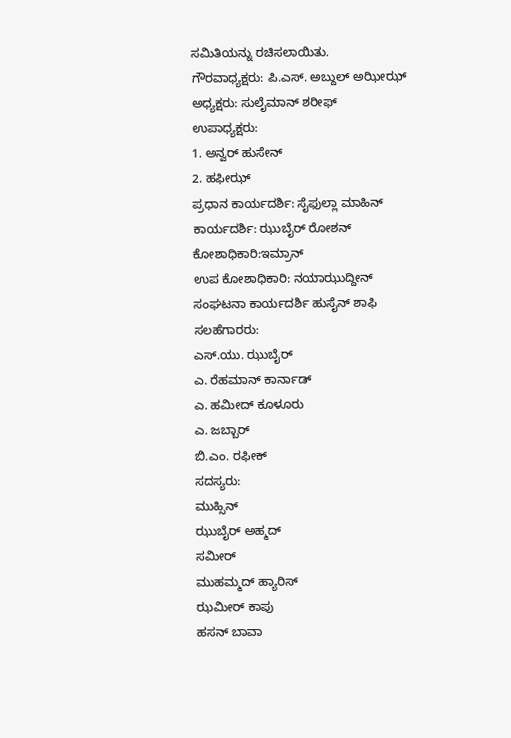ಸಮಿತಿಯನ್ನು ರಚಿಸಲಾಯಿತು.
ಗೌರವಾಧ್ಯಕ್ಷರು: ಪಿ.ಎಸ್. ಅಬ್ದುಲ್ ಅಝೀಝ್
ಅಧ್ಯಕ್ಷರು: ಸುಲೈಮಾನ್ ಶರೀಫ್
ಉಪಾಧ್ಯಕ್ಷರು:
1. ಅನ್ವರ್ ಹುಸೇನ್
2. ಹಫೀಝ್
ಪ್ರಧಾನ ಕಾರ್ಯದರ್ಶಿ: ಸೈಫುಲ್ಲಾ ಮಾಹಿನ್
ಕಾರ್ಯದರ್ಶಿ: ಝುಬೈರ್ ರೋಶನ್
ಕೋಶಾಧಿಕಾರಿ:ಇಮ್ರಾನ್
ಉಪ ಕೋಶಾಧಿಕಾರಿ: ನಯಾಝುದ್ದೀನ್
ಸಂಘಟನಾ ಕಾರ್ಯದರ್ಶಿ ಹುಸೈನ್ ಶಾಫಿ
ಸಲಹೆಗಾರರು:
ಎಸ್.ಯು. ಝುಬೈರ್
ಎ. ರೆಹಮಾನ್ ಕಾರ್ನಾಡ್
ಎ. ಹಮೀದ್ ಕೂಳೂರು
ಎ. ಜಬ್ಬಾರ್
ಬಿ.ಎಂ. ರಫೀಕ್
ಸದಸ್ಯರು:
ಮುಹ್ಸಿನ್
ಝುಬೈರ್ ಅಹ್ಮದ್
ಸಮೀರ್
ಮುಹಮ್ಮದ್ ಹ್ಯಾರಿಸ್
ಝಮೀರ್ ಕಾಪು
ಹಸನ್ ಬಾವಾ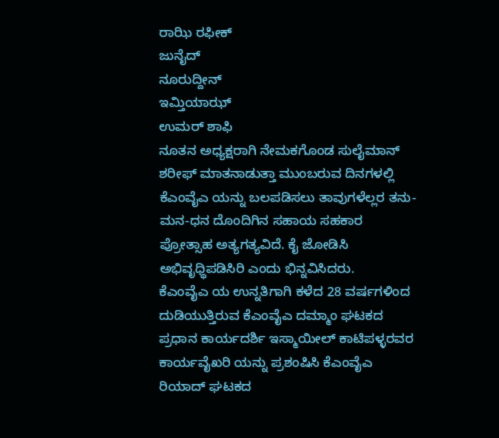ರಾಝಿ ರಫೀಕ್
ಜುನೈದ್
ನೂರುದ್ದೀನ್
ಇಮ್ತಿಯಾಝ್
ಉಮರ್ ಶಾಫಿ
ನೂತನ ಅಧ್ಯಕ್ಷರಾಗಿ ನೇಮಕಗೊಂಡ ಸುಲೈಮಾನ್ ಶರೀಫ್ ಮಾತನಾಡುತ್ತಾ ಮುಂಬರುವ ದಿನಗಳಲ್ಲಿ ಕೆಎಂವೈಎ ಯನ್ನು ಬಲಪಡಿಸಲು ತಾವುಗಳೆಲ್ಲರ ತನು-ಮನ-ಧನ ದೊಂದಿಗಿನ ಸಹಾಯ ಸಹಕಾರ ಪ್ರೋತ್ಸಾಹ ಅತ್ಯಗತ್ಯವಿದೆ. ಕೈ ಜೋಡಿಸಿ ಅಭಿವೃಧ್ಧಿಪಡಿಸಿರಿ ಎಂದು ಭಿನ್ನವಿಸಿದರು.
ಕೆಎಂವೈಎ ಯ ಉನ್ನತಿಗಾಗಿ ಕಳೆದ 28 ವರ್ಷಗಳಿಂದ ದುಡಿಯುತ್ತಿರುವ ಕೆಎಂವೈಎ ದಮ್ಮಾಂ ಘಟಕದ ಪ್ರಧಾನ ಕಾರ್ಯದರ್ಶಿ ಇಸ್ಮಾಯೀಲ್ ಕಾಟಿಪಳ್ಳರವರ ಕಾರ್ಯವೈಖರಿ ಯನ್ನು ಪ್ರಶಂಷಿಸಿ ಕೆಎಂವೈಎ ರಿಯಾದ್ ಘಟಕದ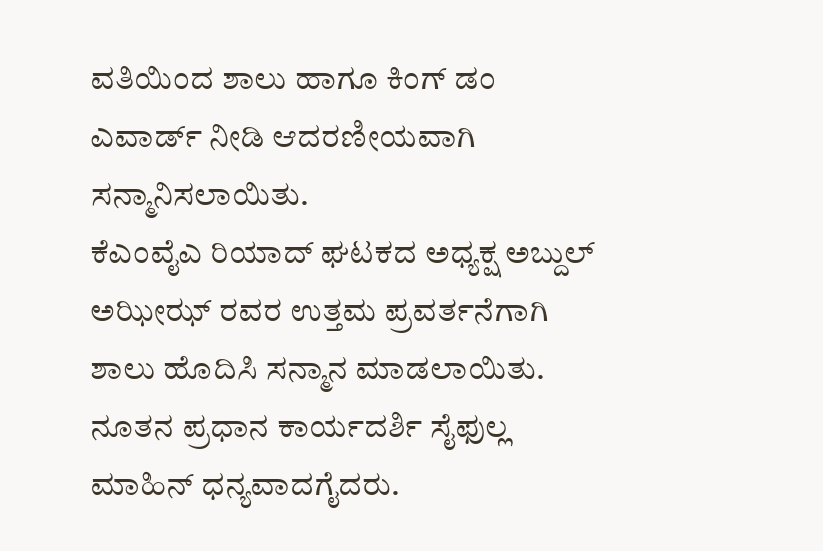ವತಿಯಿಂದ ಶಾಲು ಹಾಗೂ ಕಿಂಗ್ ಡಂ ಎವಾರ್ಡ್ ನೀಡಿ ಆದರಣೀಯವಾಗಿ ಸನ್ಮಾನಿಸಲಾಯಿತು.
ಕೆಎಂವೈಎ ರಿಯಾದ್ ಘಟಕದ ಅಧ್ಯಕ್ಷ ಅಬ್ದುಲ್ ಅಝೀಝ್ ರವರ ಉತ್ತಮ ಪ್ರವರ್ತನೆಗಾಗಿ ಶಾಲು ಹೊದಿಸಿ ಸನ್ಮಾನ ಮಾಡಲಾಯಿತು.
ನೂತನ ಪ್ರಧಾನ ಕಾರ್ಯದರ್ಶಿ ಸೈಫುಲ್ಲ ಮಾಹಿನ್ ಧನ್ಯವಾದಗೈದರು.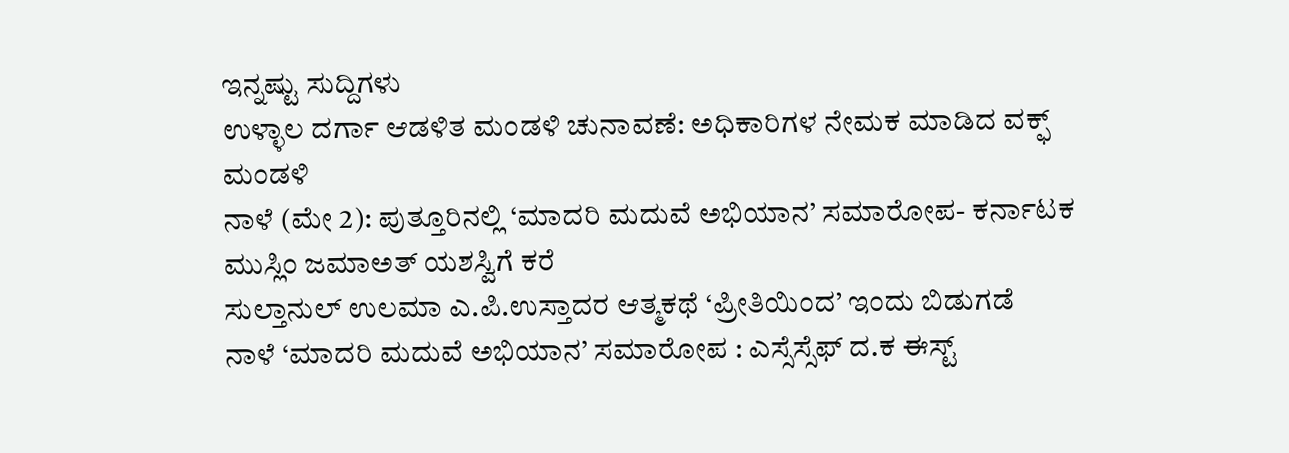ಇನ್ನಷ್ಟು ಸುದ್ದಿಗಳು
ಉಳ್ಳಾಲ ದರ್ಗಾ ಆಡಳಿತ ಮಂಡಳಿ ಚುನಾವಣೆ: ಅಧಿಕಾರಿಗಳ ನೇಮಕ ಮಾಡಿದ ವಕ್ಫ್ ಮಂಡಳಿ
ನಾಳೆ (ಮೇ 2): ಪುತ್ತೂರಿನಲ್ಲಿ ‘ಮಾದರಿ ಮದುವೆ ಅಭಿಯಾನ’ ಸಮಾರೋಪ- ಕರ್ನಾಟಕ ಮುಸ್ಲಿಂ ಜಮಾಅತ್ ಯಶಸ್ವಿಗೆ ಕರೆ
ಸುಲ್ತಾನುಲ್ ಉಲಮಾ ಎ.ಪಿ.ಉಸ್ತಾದರ ಆತ್ಮಕಥೆ ‘ಪ್ರೀತಿಯಿಂದ’ ಇಂದು ಬಿಡುಗಡೆ
ನಾಳೆ ‘ಮಾದರಿ ಮದುವೆ ಅಭಿಯಾನ’ ಸಮಾರೋಪ : ಎಸ್ಸೆಸ್ಸೆಫ್ ದ.ಕ ಈಸ್ಟ್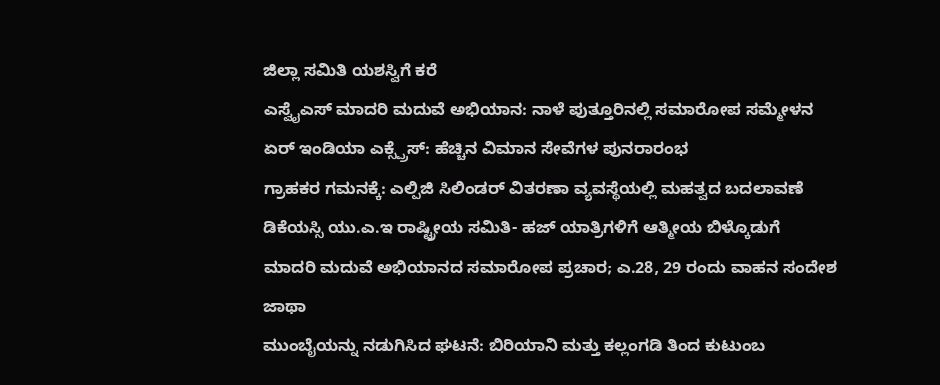ಜಿಲ್ಲಾ ಸಮಿತಿ ಯಶಸ್ವಿಗೆ ಕರೆ
ಎಸ್ವೈಎಸ್ ಮಾದರಿ ಮದುವೆ ಅಭಿಯಾನ: ನಾಳೆ ಪುತ್ತೂರಿನಲ್ಲಿ ಸಮಾರೋಪ ಸಮ್ಮೇಳನ
ಏರ್ ಇಂಡಿಯಾ ಎಕ್ಸ್ಪ್ರೆಸ್: ಹೆಚ್ಚಿನ ವಿಮಾನ ಸೇವೆಗಳ ಪುನರಾರಂಭ
ಗ್ರಾಹಕರ ಗಮನಕ್ಕೆ: ಎಲ್ಪಿಜಿ ಸಿಲಿಂಡರ್ ವಿತರಣಾ ವ್ಯವಸ್ಥೆಯಲ್ಲಿ ಮಹತ್ವದ ಬದಲಾವಣೆ
ಡಿಕೆಯಸ್ಸಿ ಯು.ಎ.ಇ ರಾಷ್ಟ್ರೀಯ ಸಮಿತಿ- ಹಜ್ ಯಾತ್ರಿಗಳಿಗೆ ಆತ್ಮೀಯ ಬಿಳ್ಕೊಡುಗೆ
ಮಾದರಿ ಮದುವೆ ಅಭಿಯಾನದ ಸಮಾರೋಪ ಪ್ರಚಾರ; ಎ.28, 29 ರಂದು ವಾಹನ ಸಂದೇಶ ಜಾಥಾ
ಮುಂಬೈಯನ್ನು ನಡುಗಿಸಿದ ಘಟನೆ: ಬಿರಿಯಾನಿ ಮತ್ತು ಕಲ್ಲಂಗಡಿ ತಿಂದ ಕುಟುಂಬ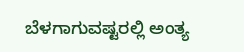ಬೆಳಗಾಗುವಷ್ಟರಲ್ಲಿ ಅಂತ್ಯ